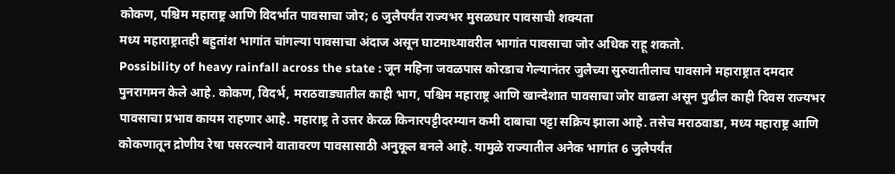कोकण, पश्चिम महाराष्ट्र आणि विदर्भात पावसाचा जोर; 6 जुलैपर्यंत राज्यभर मुसळधार पावसाची शक्यता
मध्य महाराष्ट्रातही बहुतांश भागांत चांगल्या पावसाचा अंदाज असून घाटमाथ्यावरील भागांत पावसाचा जोर अधिक राहू शकतो.
Possibility of heavy rainfall across the state : जून महिना जवळपास कोरडाच गेल्यानंतर जुलैच्या सुरुवातीलाच पावसाने महाराष्ट्रात दमदार पुनरागमन केले आहे. कोकण, विदर्भ, मराठवाड्यातील काही भाग, पश्चिम महाराष्ट्र आणि खान्देशात पावसाचा जोर वाढला असून पुढील काही दिवस राज्यभर पावसाचा प्रभाव कायम राहणार आहे. महाराष्ट्र ते उत्तर केरळ किनारपट्टीदरम्यान कमी दाबाचा पट्टा सक्रिय झाला आहे. तसेच मराठवाडा, मध्य महाराष्ट्र आणि कोकणातून द्रोणीय रेषा पसरल्याने वातावरण पावसासाठी अनुकूल बनले आहे. यामुळे राज्यातील अनेक भागांत 6 जुलैपर्यंत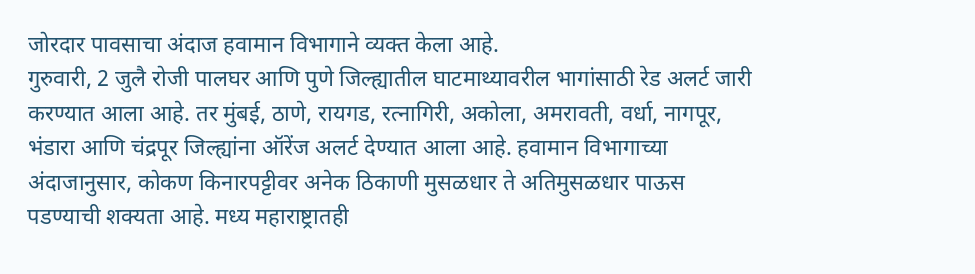जोरदार पावसाचा अंदाज हवामान विभागाने व्यक्त केला आहे.
गुरुवारी, 2 जुलै रोजी पालघर आणि पुणे जिल्ह्यातील घाटमाथ्यावरील भागांसाठी रेड अलर्ट जारी करण्यात आला आहे. तर मुंबई, ठाणे, रायगड, रत्नागिरी, अकोला, अमरावती, वर्धा, नागपूर, भंडारा आणि चंद्रपूर जिल्ह्यांना ऑरेंज अलर्ट देण्यात आला आहे. हवामान विभागाच्या अंदाजानुसार, कोकण किनारपट्टीवर अनेक ठिकाणी मुसळधार ते अतिमुसळधार पाऊस पडण्याची शक्यता आहे. मध्य महाराष्ट्रातही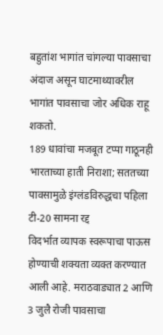बहुतांश भागांत चांगल्या पावसाचा अंदाज असून घाटमाथ्यावरील भागांत पावसाचा जोर अधिक राहू शकतो.
189 धावांचा मजबूत टप्पा गाठूनही भारताच्या हाती निराशा; सततच्या पावसामुळे इंग्लंडविरुद्धचा पहिला टी-20 सामना रद्द
विदर्भात व्यापक स्वरूपाचा पाऊस होण्याची शक्यता व्यक्त करण्यात आली आहे. मराठवाड्यात 2 आणि 3 जुलै रोजी पावसाचा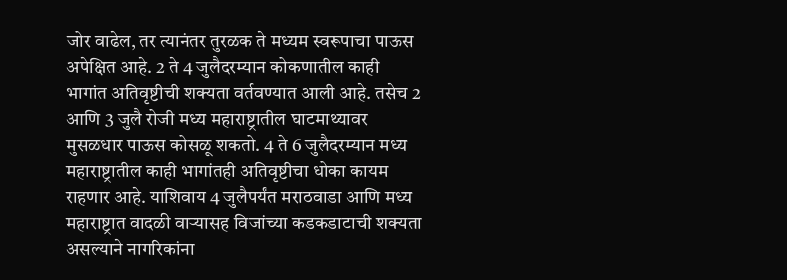जोर वाढेल, तर त्यानंतर तुरळक ते मध्यम स्वरूपाचा पाऊस अपेक्षित आहे. 2 ते 4 जुलैदरम्यान कोकणातील काही भागांत अतिवृष्टीची शक्यता वर्तवण्यात आली आहे. तसेच 2 आणि 3 जुलै रोजी मध्य महाराष्ट्रातील घाटमाथ्यावर मुसळधार पाऊस कोसळू शकतो. 4 ते 6 जुलैदरम्यान मध्य महाराष्ट्रातील काही भागांतही अतिवृष्टीचा धोका कायम राहणार आहे. याशिवाय 4 जुलैपर्यंत मराठवाडा आणि मध्य महाराष्ट्रात वादळी वाऱ्यासह विजांच्या कडकडाटाची शक्यता असल्याने नागरिकांना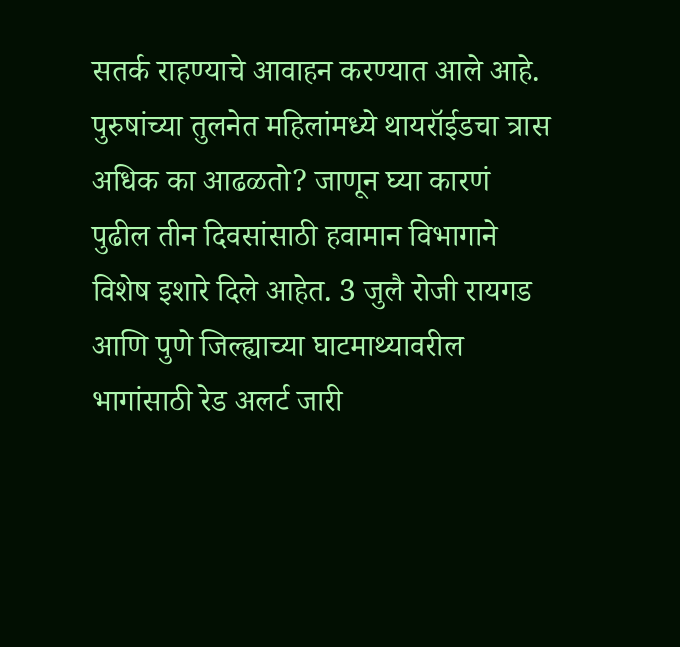सतर्क राहण्याचे आवाहन करण्यात आले आहे.
पुरुषांच्या तुलनेत महिलांमध्ये थायरॉईडचा त्रास अधिक का आढळतो? जाणून घ्या कारणं
पुढील तीन दिवसांसाठी हवामान विभागाने विशेष इशारे दिले आहेत. 3 जुलै रोजी रायगड आणि पुणे जिल्ह्याच्या घाटमाथ्यावरील भागांसाठी रेड अलर्ट जारी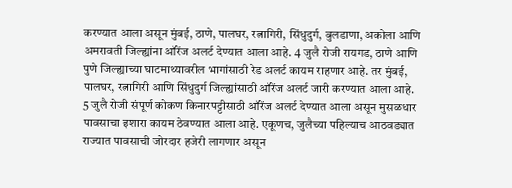करण्यात आला असून मुंबई, ठाणे, पालघर, रत्नागिरी, सिंधुदुर्ग, बुलडाणा, अकोला आणि अमरावती जिल्ह्यांना ऑरेंज अलर्ट देण्यात आला आहे. 4 जुलै रोजी रायगड, ठाणे आणि पुणे जिल्ह्याच्या घाटमाथ्यावरील भागांसाठी रेड अलर्ट कायम राहणार आहे. तर मुंबई, पालघर, रत्नागिरी आणि सिंधुदुर्ग जिल्ह्यांसाठी ऑरेंज अलर्ट जारी करण्यात आला आहे.
5 जुलै रोजी संपूर्ण कोकण किनारपट्टीसाठी ऑरेंज अलर्ट देण्यात आला असून मुसळधार पावसाचा इशारा कायम ठेवण्यात आला आहे. एकूणच, जुलैच्या पहिल्याच आठवड्यात राज्यात पावसाची जोरदार हजेरी लागणार असून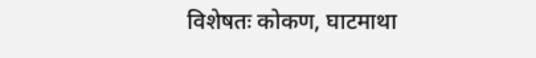विशेषतः कोकण, घाटमाथा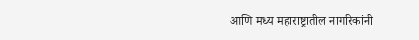आणि मध्य महाराष्ट्रातील नागरिकांनी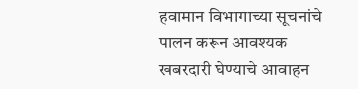हवामान विभागाच्या सूचनांचे पालन करून आवश्यक खबरदारी घेण्याचे आवाहन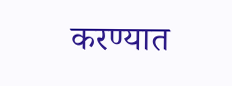करण्यात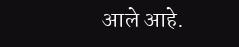आले आहे.